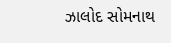ઝાલોદ સોમનાથ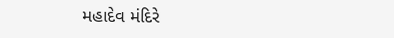મહાદેવ મંદિરે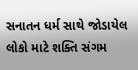સનાતન ધર્મ સાથે જોડાયેલ લોકો માટે શક્તિ સંગમ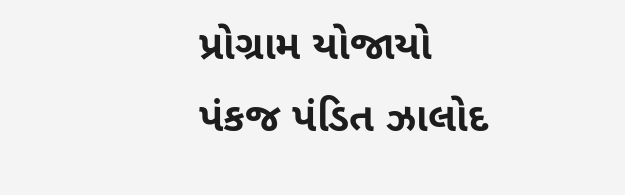પ્રોગ્રામ યોજાયો
પંકજ પંડિત ઝાલોદ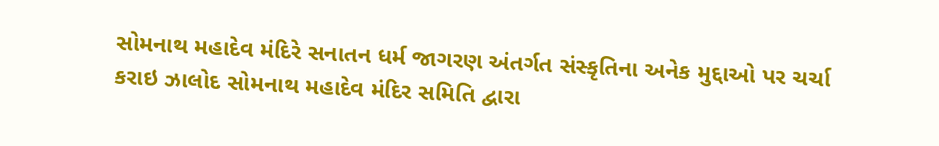સોમનાથ મહાદેવ મંદિરે સનાતન ધર્મ જાગરણ અંતર્ગત સંસ્કૃતિના અનેક મુદ્દાઓ પર ચર્ચા કરાઇ ઝાલોદ સોમનાથ મહાદેવ મંદિર સમિતિ દ્વારા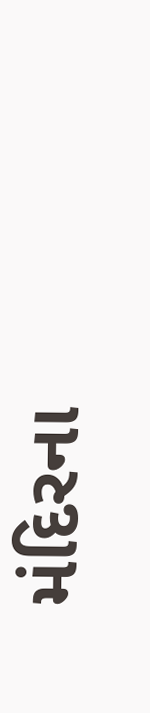મંદિરના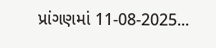પ્રાંગણમાં 11-08-2025...